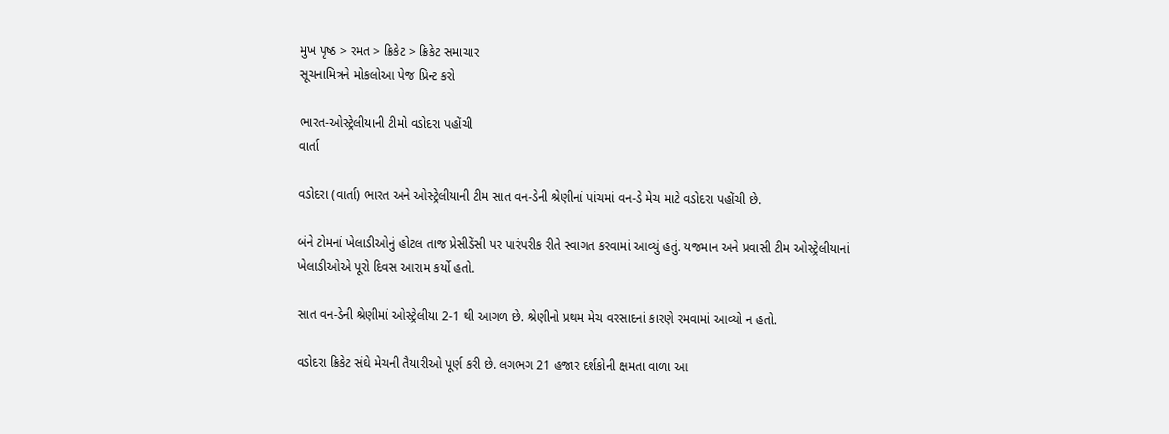મુખ પૃષ્ઠ > રમત > ક્રિકેટ > ક્રિકેટ સમાચાર
સૂચનામિત્રને મોકલોઆ પેજ પ્રિન્ટ કરો

ભારત-ઓસ્‍ટ્રેલીયાની ટીમો વડોદરા પહોંચી
વાર્તા

વડોદરા (વાર્તા) ભારત અને ઓસ્‍ટ્રેલીયાની ટીમ સાત વન-ડેની શ્રેણીનાં પાંચમાં વન-ડે મેચ માટે વડોદરા પહોંચી છે.

બંને ટોમનાં ખેલાડીઓનું હોટલ તાજ પ્રેસીડેંસી પર પારંપરીક રીતે સ્‍વાગત કરવામાં આવ્યું હતું. યજમાન અને પ્રવાસી ટીમ ઓસ્‍ટ્રેલીયાનાં ખેલાડીઓએ પૂરો દિવસ આરામ કર્યો હતો.

સાત વન-ડેની શ્રેણીમાં ઓસ્‍ટ્રેલીયા 2-1 થી આગળ છે. શ્રેણીનો પ્રથમ મેચ વરસાદનાં કારણે રમવામાં આવ્યો ન હતો.

વડોદરા ક્રિકેટ સંઘે મેચની તૈયારીઓ પૂર્ણ કરી છે. લગભગ 21 હજાર દર્શકોની ક્ષમતા વાળા આ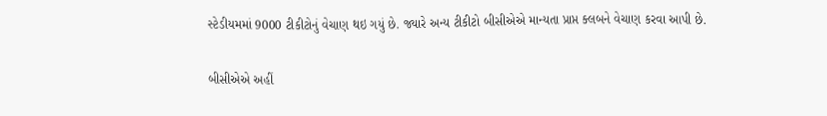સ્‍ટેડીયમમાં 9000 ટીકીટોનું વેચાણ થઇ ગયું છે. જ્યારે અન્ય ટીકીટો બીસીએએ માન્યતા પ્રાપ્ત ક્લબને વેચાણ કરવા આપી છે.

બીસીએએ અહીં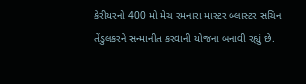કેરીયરનો 400 મો મેચ રમનારા માસ્‍ટર બ્લાસ્‍ટર સચિન તેંડુલકરને સન્માનીત કરવાની યોજના બનાવી રહ્યું છે.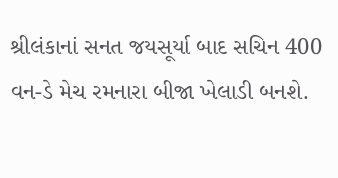શ્રીલંકાનાં સનત જયસૂર્યા બાદ સચિન 400 વન-ડે મેચ રમનારા બીજા ખેલાડી બનશે.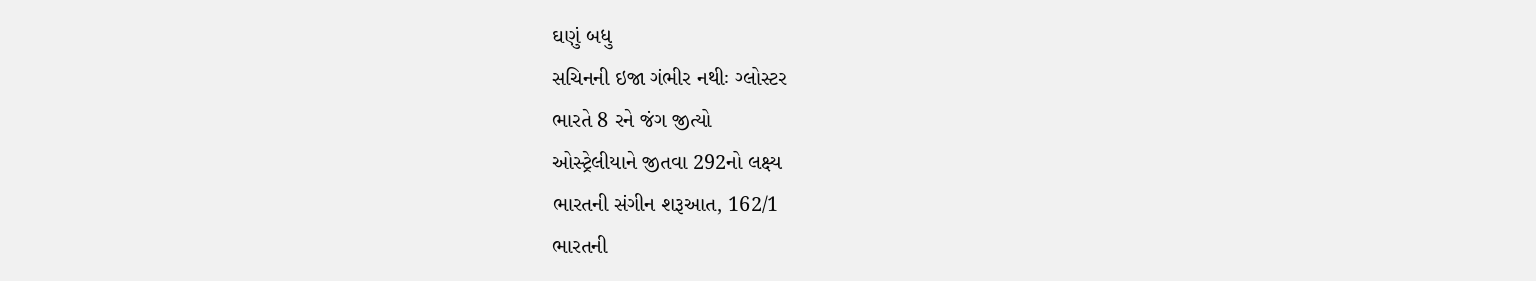ઘણું બધુ
સચિનની ઇજા ગંભીર નથીઃ ગ્લોસ્ટર
ભારતે 8 રને જંગ જીત્યો
ઓસ્‍ટ્રેલીયાને જીતવા 292નો લક્ષ્‍ય
ભારતની સંગીન શરૂઆત, 162/1
ભારતની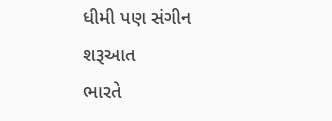ધીમી પણ સંગીન શરૂઆત
ભારતે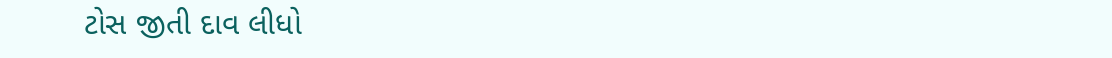ટોસ જીતી દાવ લીધો